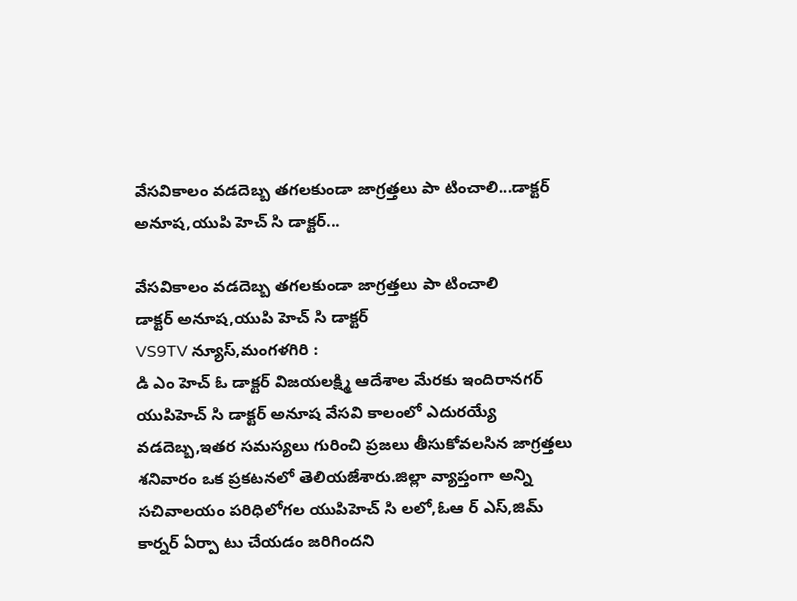వేసవికాలం వడదెబ్బ తగలకుండా జాగ్రత్తలు పా టించాలి...డాక్టర్ అనూష,యుపి హెచ్ సి డాక్టర్...

వేసవికాలం వడదెబ్బ తగలకుండా జాగ్రత్తలు పా టించాలి
డాక్టర్ అనూష,యుపి హెచ్ సి డాక్టర్
VS9TV న్యూస్,మంగళగిరి :
డి ఎం హెచ్ ఓ డాక్టర్ విజయలక్ష్మి ఆదేశాల మేరకు ఇందిరానగర్ యుపిహెచ్ సి డాక్టర్ అనూష వేసవి కాలంలో ఎదురయ్యే వడదెబ్బ,ఇతర సమస్యలు గురించి ప్రజలు తీసుకోవలసిన జాగ్రత్తలు శనివారం ఒక ప్రకటనలో తెలియజేశారు.జిల్లా వ్యాప్తంగా అన్ని సచివాలయం పరిధిలోగల యుపిహెచ్ సి లలో,ఓఆ ర్ ఎస్,జిమ్ కార్నర్ ఏర్పా టు చేయడం జరిగిందని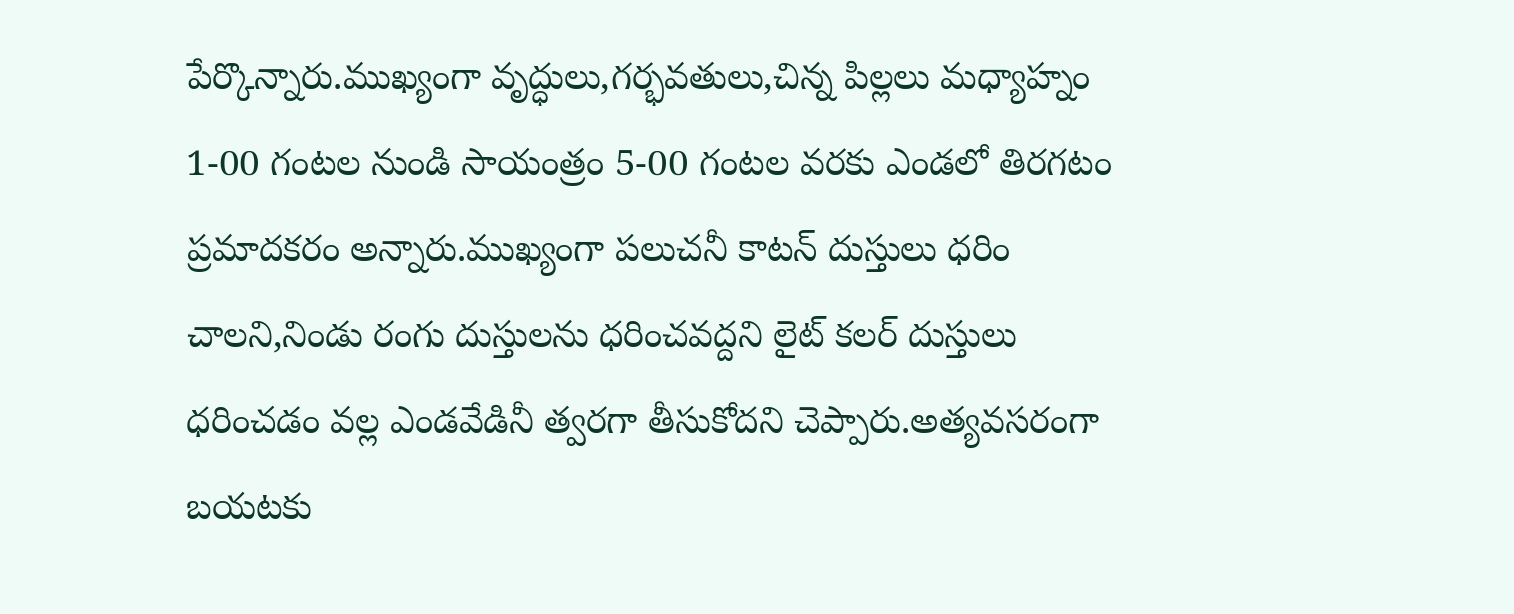పేర్కొన్నారు.ముఖ్యంగా వృద్ధులు,గర్భవతులు,చిన్న పిల్లలు మధ్యాహ్నం 1-00 గంటల నుండి సాయంత్రం 5-00 గంటల వరకు ఎండలో తిరగటం ప్రమాదకరం అన్నారు.ముఖ్యంగా పలుచనీ కాటన్ దుస్తులు ధరిం చాలని,నిండు రంగు దుస్తులను ధరించవద్దని లైట్ కలర్ దుస్తులు ధరించడం వల్ల ఎండవేడినీ త్వరగా తీసుకోదని చెప్పారు.అత్యవసరంగా బయటకు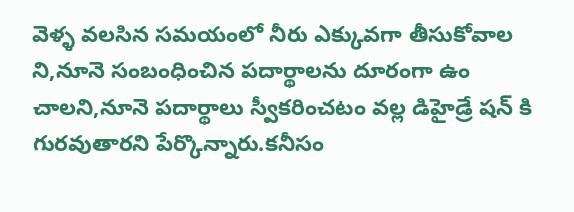వెళ్ళ వలసిన సమయంలో నీరు ఎక్కువగా తీసుకోవాల ని,నూనె సంబంధించిన పదార్థాలను దూరంగా ఉం చాలని,నూనె పదార్థాలు స్వీకరించటం వల్ల డిహైడ్రే షన్ కి గురవుతారని పేర్కొన్నారు.కనీసం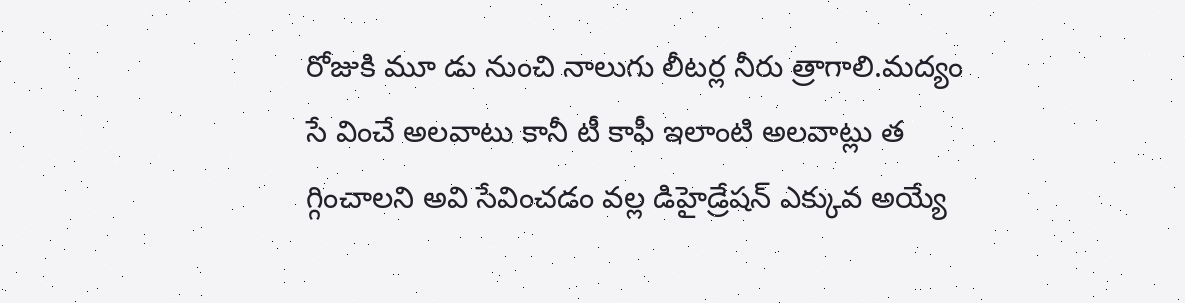రోజుకి మూ డు నుంచి నాలుగు లీటర్ల నీరు త్రాగాలి.మద్యం సే వించే అలవాటు కానీ టీ కాఫీ ఇలాంటి అలవాట్లు త గ్గించాలని అవి సేవించడం వల్ల డిహైడ్రేషన్ ఎక్కువ అయ్యే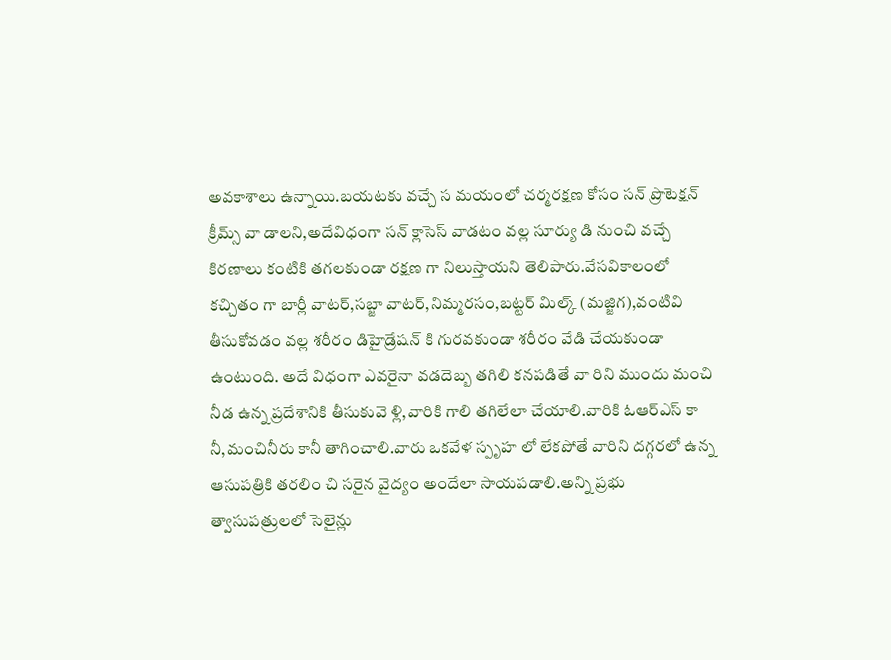అవకాశాలు ఉన్నాయి.బయటకు వచ్చే స మయంలో చర్మరక్షణ కోసం సన్ ప్రొటెక్షన్ క్రీమ్స్ వా డాలని,అదేవిధంగా సన్ క్లాసెస్ వాడటం వల్ల సూర్యు డి నుంచి వచ్చే కిరణాలు కంటికి తగలకుండా రక్షణ గా నిలుస్తాయని తెలిపారు.వేసవికాలంలో కచ్చితం గా బార్లీ వాటర్,సబ్జా వాటర్,నిమ్మరసం,బట్టర్ మిల్క్ (మజ్జిగ),వంటివి తీసుకోవడం వల్ల శరీరం డిహైడ్రేషన్ కి గురవకుండా శరీరం వేడి చేయకుండా ఉంటుంది. అదే విధంగా ఎవరైనా వడదెబ్బ తగిలి కనపడితే వా రిని ముందు మంచి నీడ ఉన్న ప్రదేశానికి తీసుకువె ళ్లి,వారికి గాలి తగిలేలా చేయాలి.వారికి ఓఆర్ఎస్ కా నీ,మంచినీరు కానీ తాగించాలి.వారు ఒకవేళ స్పృహ లో లేకపోతే వారిని దగ్గరలో ఉన్న ఆసుపత్రికి తరలిం చి సరైన వైద్యం అందేలా సాయపడాలి.అన్ని ప్రభు త్వాసుపత్రులలో సెలైన్లు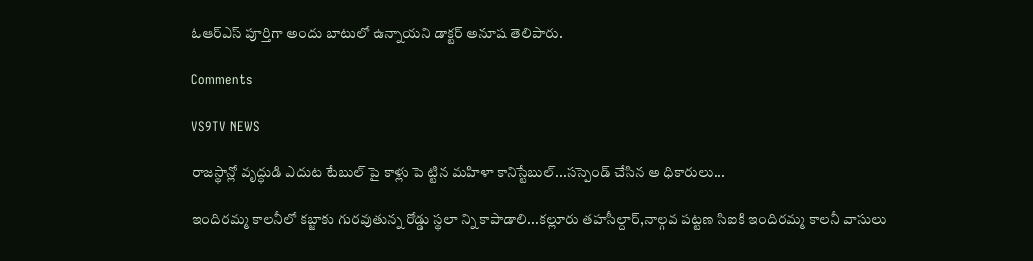ఓఆర్ఎస్ పూర్తిగా అందు బాటులో ఉన్నాయని డాక్టర్ అనూష తెలిపారు.

Comments

VS9TV NEWS

రాజస్థాన్లో వృద్ధుడి ఎదుట టేబుల్ పై కాళ్లు పె ట్టిన మహిళా కానిస్టేబుల్...సస్పెండ్ చేసిన అ ధికారులు...

ఇందిరమ్మ కాలనీలో కబ్జాకు గురవుతున్న రోడ్డు స్థలా న్ని కాపాడాలి...కల్లూరు తహసీల్దార్,నాల్గవ పట్టణ సిఐకి ఇందిరమ్మ కాలనీ వాసులు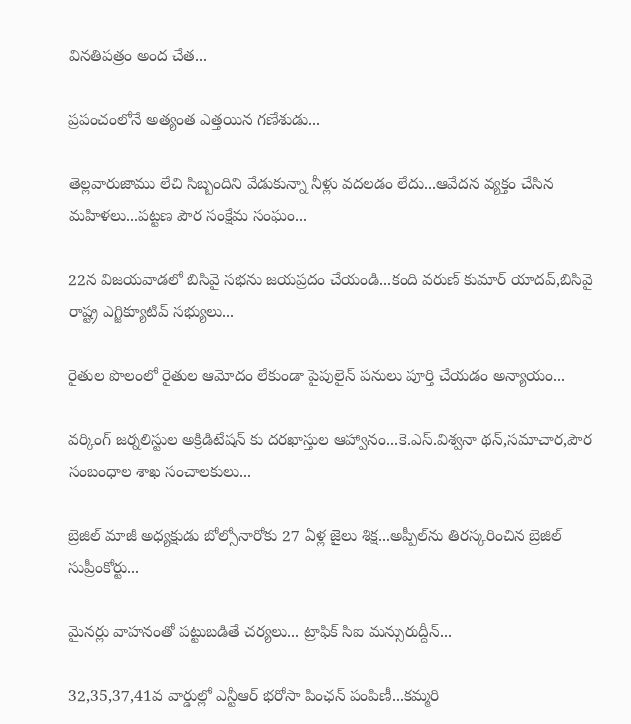వినతిపత్రం అంద చేత...

ప్రపంచంలోనే అత్యంత ఎత్తయిన గణేశుడు...

తెల్లవారుజాము లేచి సిబ్బందిని వేడుకున్నా నీళ్లు వదలడం లేదు...ఆవేదన వ్యక్తం చేసిన మహిళలు...పట్టణ పౌర సంక్షేమ సంఘం...

22న విజయవాడలో బిసివై సభను జయప్రదం చేయండి...కంది వరుణ్ కుమార్ యాదవ్,బిసివై రాష్ట్ర ఎగ్జిక్యూటివ్ సభ్యులు...

రైతుల పొలంలో రైతుల ఆమోదం లేకుండా పైపులైన్ పనులు పూర్తి చేయడం అన్యాయం...

వర్కింగ్ జర్నలిస్టుల అక్రిడిటేషన్ కు దరఖాస్తుల ఆహ్వానం...కె.ఎస్.విశ్వనా థన్,సమాచార,పౌర సంబంధాల శాఖ సంచాలకులు...

బ్రెజిల్ మాజీ అధ్యక్షుడు బోల్సోనారోకు 27 ఏళ్ల జైలు శిక్ష...అప్పీల్‌ను తిరస్కరించిన బ్రెజిల్ సుప్రీంకోర్టు...

మైనర్లు వాహనంతో పట్టుబడితే చర్యలు... ట్రాఫిక్ సిఐ మన్సురుద్దీన్...

32,35,37,41వ వార్డుల్లో ఎన్టీఆర్ భరోసా పింఛన్ పంపిణీ...కమ్మరి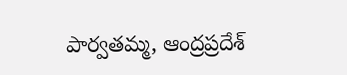పార్వతమ్మ, ఆంద్రప్రదేశ్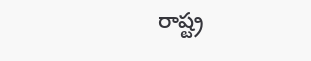రాష్ట్ర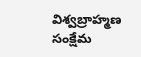విశ్వబ్రాహ్మణ సంక్షేమ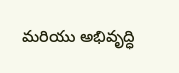మరియు అభివృద్ధి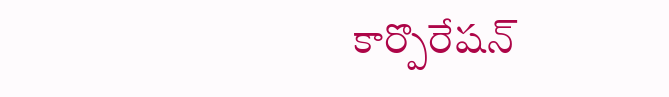కార్పొరేషన్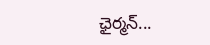ఛైర్మన్...